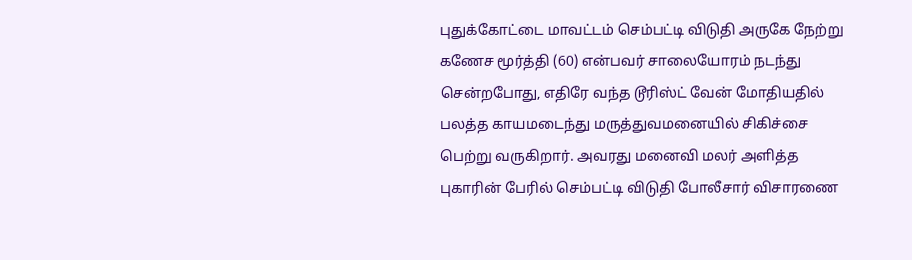புதுக்கோட்டை மாவட்டம் செம்பட்டி விடுதி அருகே நேற்று கணேச மூர்த்தி (60) என்பவர் சாலையோரம் நடந்து சென்றபோது, எதிரே வந்த டூரிஸ்ட் வேன் மோதியதில் பலத்த காயமடைந்து மருத்துவமனையில் சிகிச்சை பெற்று வருகிறார். அவரது மனைவி மலர் அளித்த புகாரின் பேரில் செம்பட்டி விடுதி போலீசார் விசாரணை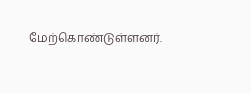மேற்கொண்டுள்ளனர்.